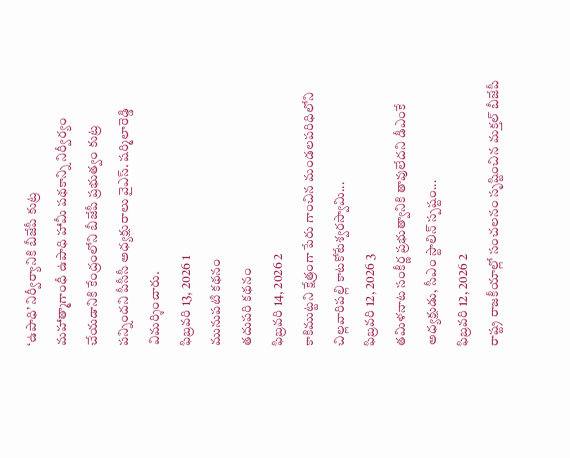‘ఉపాధి’ నిర్వీర్యానికి బీజేపీ కుట్ర
మహాత్మాగాంధీ ఉపాధి హామీ పథకాన్ని నిర్వీర్యం చేయడానికి కేంద్రంలోని బీజేపీ ప్రభుత్వం కుట్ర పన్నిందని పీసీసీ అధ్యక్షురాలు వైఎస్. షర్మిలారెడ్డి విమర్శించారు.
ఫిబ్రవరి 13, 2026 1
మునుపటి కథనం
తదుపరి కథనం
ఫిబ్రవరి 14, 2026 2
కాకిముట్టని క్షేత్రంగా పేరు గాంచిన మండలపరిధిలోని చిల్లవారిపల్లి కాటకోటేశ్వరస్వామి...
ఫిబ్రవరి 12, 2026 3
తమిళనాట సంకీర్ణ ప్రభుత్వానికి తావులేదని డీఎంకే అధ్యక్షుడు, సీఎం స్టాలిన్ స్పష్టం...
ఫిబ్రవరి 12, 2026 2
రాష్ట్ర రాజకీయాల్లో సంచలనం సృష్టించిన మక్తల్ బీజేపీ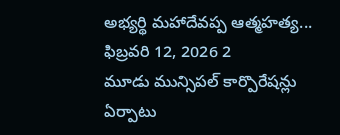అభ్యర్థి మహాదేవప్ప ఆత్మహత్య...
ఫిబ్రవరి 12, 2026 2
మూడు మున్సిపల్ కార్పొరేషన్లు ఏర్పాటు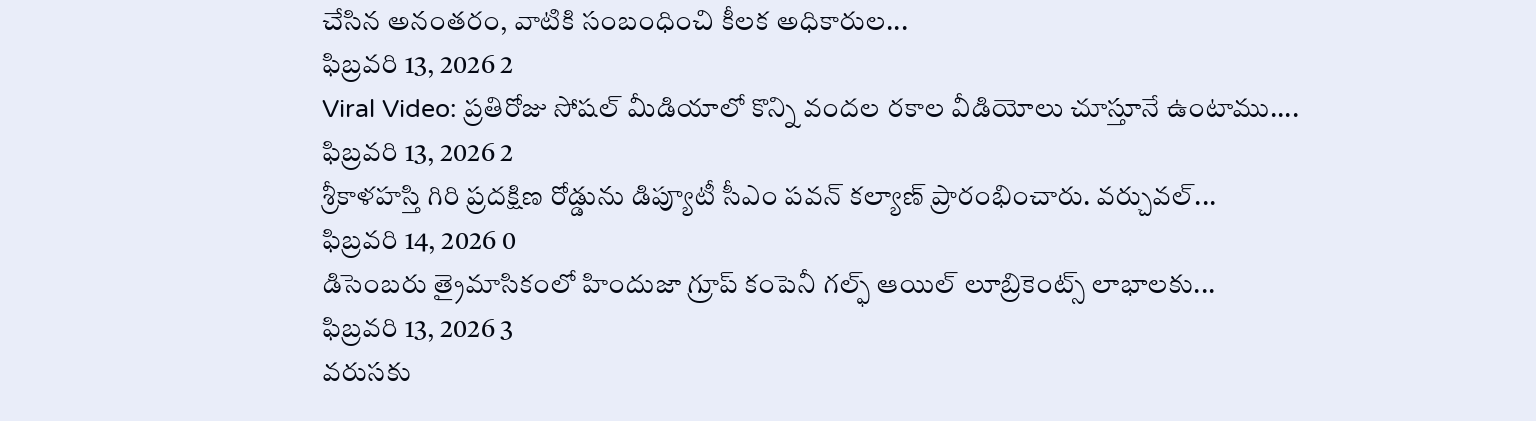చేసిన అనంతరం, వాటికి సంబంధించి కీలక అధికారుల...
ఫిబ్రవరి 13, 2026 2
Viral Video: ప్రతిరోజు సోషల్ మీడియాలో కొన్ని వందల రకాల వీడియోలు చూస్తూనే ఉంటాము....
ఫిబ్రవరి 13, 2026 2
శ్రీకాళహస్తి గిరి ప్రదక్షిణ రోడ్డును డిప్యూటీ సీఎం పవన్ కల్యాణ్ ప్రారంభించారు. వర్చువల్...
ఫిబ్రవరి 14, 2026 0
డిసెంబరు త్రైమాసికంలో హిందుజా గ్రూప్ కంపెనీ గల్ఫ్ ఆయిల్ లూబ్రికెంట్స్ లాభాలకు...
ఫిబ్రవరి 13, 2026 3
వరుసకు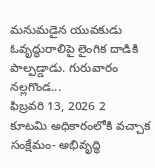మనుమడైన యువకుడు ఓవృద్ధురాలిపై లైంగిక దాడికి పాల్పడ్డాడు. గురువారం నల్లగొండ...
ఫిబ్రవరి 13, 2026 2
కూటమి అధికారంలోకి వచ్చాక సంక్షేమం- అభివృద్ధి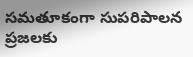సమతూకంగా సుపరిపాలన ప్రజలకు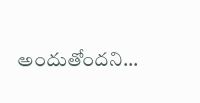అందుతోందని...